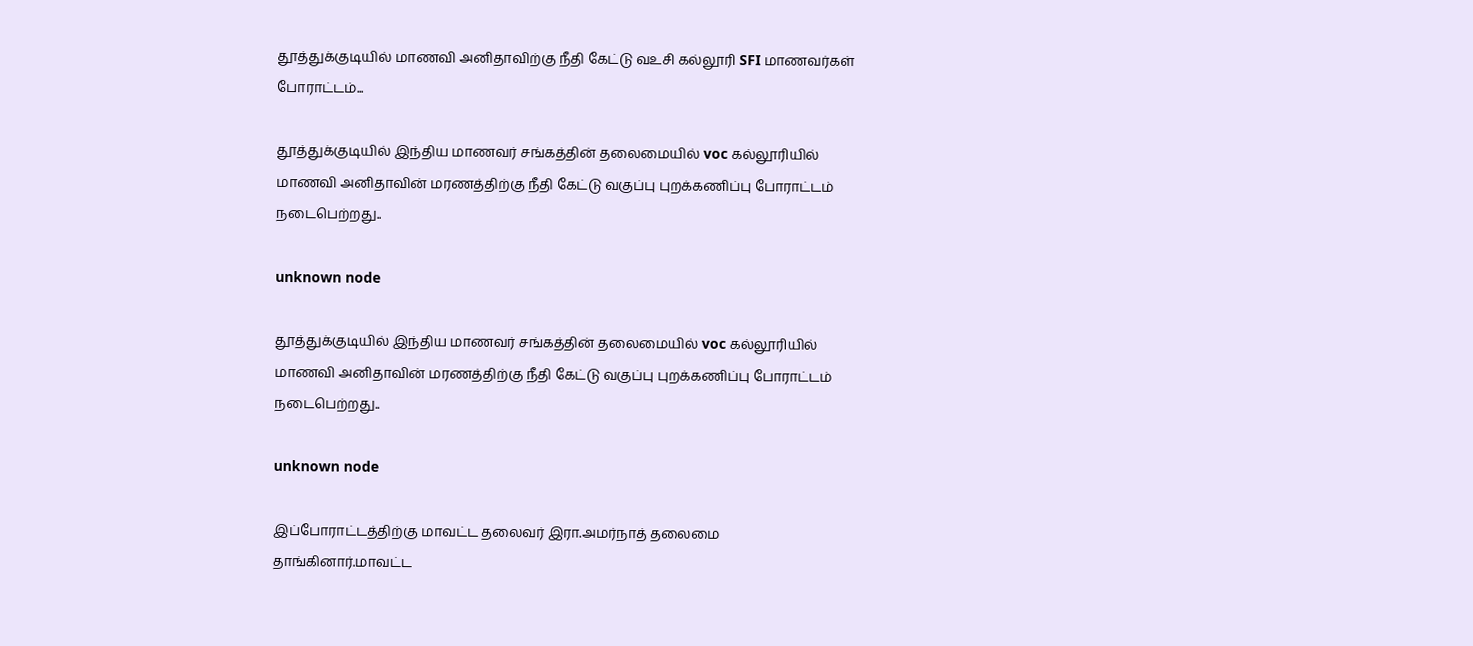தூத்துக்குடியில் மாணவி அனிதாவிற்கு நீதி கேட்டு வஉசி கல்லூரி SFI மாணவர்கள் போராட்டம்...

தூத்துக்குடியில் இந்திய மாணவர் சங்கத்தின் தலைமையில் voc கல்லூரியில் மாணவி அனிதாவின் மரணத்திற்கு நீதி கேட்டு வகுப்பு புறக்கணிப்பு போராட்டம் நடைபெற்றது..

unknown node

தூத்துக்குடியில் இந்திய மாணவர் சங்கத்தின் தலைமையில் voc கல்லூரியில் மாணவி அனிதாவின் மரணத்திற்கு நீதி கேட்டு வகுப்பு புறக்கணிப்பு போராட்டம் நடைபெற்றது..

unknown node

இப்போராட்டத்திற்கு மாவட்ட தலைவர் இரா.அமர்நாத் தலைமை தாங்கினார்.மாவட்ட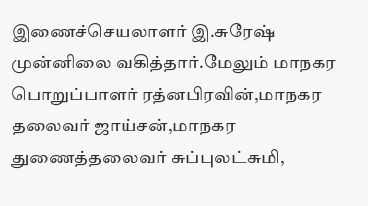இணைச்செயலாளர் இ.சுரேஷ் முன்னிலை வகித்தார்.மேலும் மாநகர பொறுப்பாளர் ரத்னபிரவின்,மாநகர தலைவர் ஜாய்சன்,மாநகர துணைத்தலைவர் சுப்புலட்சுமி,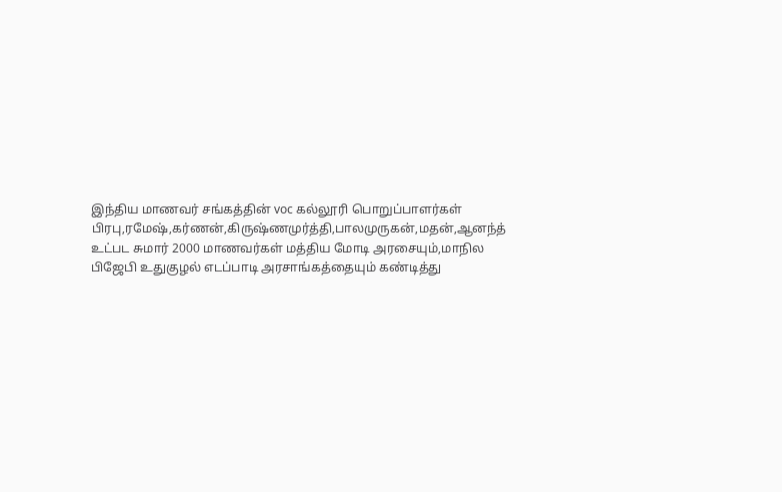இந்திய மாணவர் சங்கத்தின் voc கல்லூரி பொறுப்பாளர்கள் பிரபு,ரமேஷ்,கர்ணன்,கிருஷ்ணமுர்த்தி,பாலமுருகன்,மதன்,ஆனந்த் உட்பட சுமார் 2000 மாணவர்கள் மத்திய மோடி அரசையும்,மாநில பிஜேபி உதுகுழல் எடப்பாடி அரசாங்கத்தையும் கண்டித்து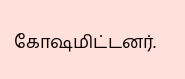கோஷமிட்டனர்.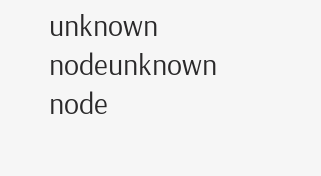unknown nodeunknown node